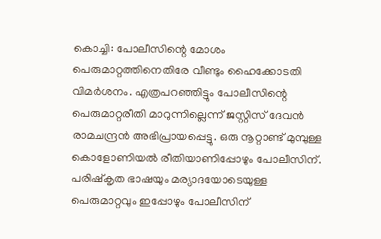കൊച്ചി: പോലീസിന്റെ മോശം പെരുമാറ്റത്തിനെതിരേ വീണ്ടും ഹൈക്കോടതി വിമർശനം. എത്രപറഞ്ഞിട്ടും പോലീസിന്റെ പെരുമാറ്റരീതി മാറുന്നില്ലെന്ന് ജസ്റ്റിസ് ദേവൻ രാമചന്ദ്രൻ അഭിപ്രായപ്പെട്ടു. ഒരു നൂറ്റാണ്ട് മുമ്പുള്ള കൊളോണിയൽ രീതിയാണിപ്പോഴും പോലീസിന്. പരിഷ്കൃത ഭാഷയും മര്യാദയോടെയുള്ള പെരുമാറ്റവും ഇപ്പോഴും പോലീസിന്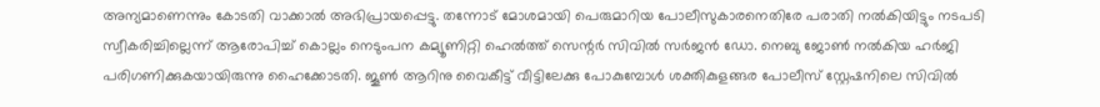അന്യമാണെന്നും കോടതി വാക്കാൽ അഭിപ്രായപ്പെട്ടു. തന്നോട് മോശമായി പെരുമാറിയ പോലീസുകാരനെതിരേ പരാതി നൽകിയിട്ടും നടപടി സ്വീകരിച്ചില്ലെന്ന് ആരോപിച്ച് കൊല്ലം നെടുംപന കമ്യൂണിറ്റി ഹെൽത്ത് സെന്റർ സിവിൽ സർജൻ ഡോ. നെബു ജോൺ നൽകിയ ഹർജി പരിഗണിക്കുകയായിരുന്നു ഹൈക്കോടതി. ജൂൺ ആറിനു വൈകീട്ട് വീട്ടിലേക്കു പോകുമ്പോൾ ശക്തികുളങ്ങര പോലീസ് സ്റ്റേഷനിലെ സിവിൽ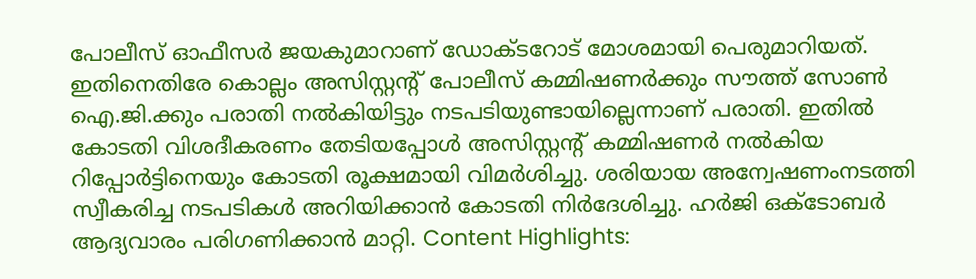പോലീസ് ഓഫീസർ ജയകുമാറാണ് ഡോക്ടറോട് മോശമായി പെരുമാറിയത്. ഇതിനെതിരേ കൊല്ലം അസിസ്റ്റന്റ് പോലീസ് കമ്മിഷണർക്കും സൗത്ത് സോൺ ഐ.ജി.ക്കും പരാതി നൽകിയിട്ടും നടപടിയുണ്ടായില്ലെന്നാണ് പരാതി. ഇതിൽ കോടതി വിശദീകരണം തേടിയപ്പോൾ അസിസ്റ്റന്റ് കമ്മിഷണർ നൽകിയ റിപ്പോർട്ടിനെയും കോടതി രൂക്ഷമായി വിമർശിച്ചു. ശരിയായ അന്വേഷണംനടത്തി സ്വീകരിച്ച നടപടികൾ അറിയിക്കാൻ കോടതി നിർദേശിച്ചു. ഹർജി ഒക്ടോബർ ആദ്യവാരം പരിഗണിക്കാൻ മാറ്റി. Content Highlights: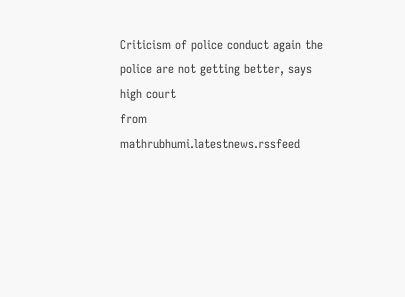Criticism of police conduct again the police are not getting better, says high court
from mathrubhumi.latestnews.rssfeed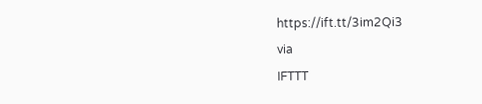https://ift.tt/3im2Qi3
via
IFTTT